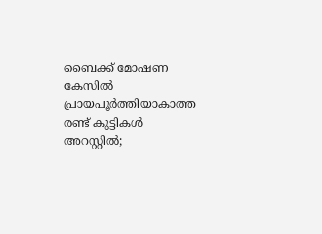ബൈക്ക് മോഷണ കേസില്‍ പ്രായപൂര്‍ത്തിയാകാത്ത രണ്ട് കുട്ടികള്‍ അറസ്റ്റില്‍;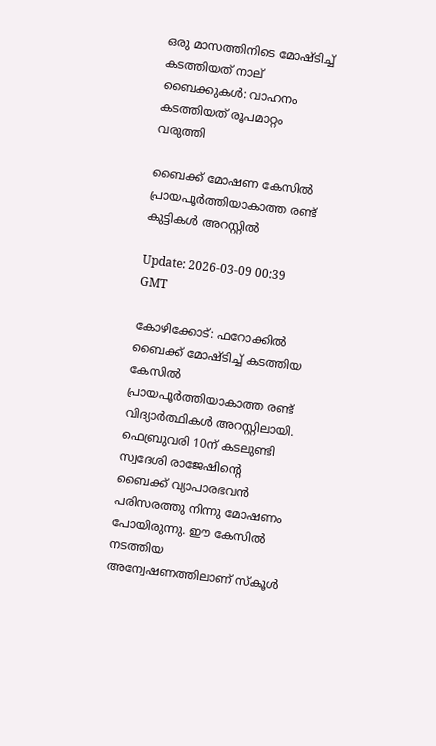ഒരു മാസത്തിനിടെ മോഷ്ടിച്ച് കടത്തിയത് നാല് ബൈക്കുകള്‍: വാഹനം കടത്തിയത് രൂപമാറ്റം വരുത്തി

ബൈക്ക് മോഷണ കേസില്‍ പ്രായപൂര്‍ത്തിയാകാത്ത രണ്ട് കുട്ടികള്‍ അറസ്റ്റില്‍

Update: 2026-03-09 00:39 GMT

കോഴിക്കോട്: ഫറോക്കില്‍ ബൈക്ക് മോഷ്ടിച്ച് കടത്തിയ കേസില്‍ പ്രായപൂര്‍ത്തിയാകാത്ത രണ്ട് വിദ്യാര്‍ത്ഥികള്‍ അറസ്റ്റിലായി. ഫെബ്രുവരി 10ന് കടലുണ്ടി സ്വദേശി രാജേഷിന്റെ ബൈക്ക് വ്യാപാരഭവന്‍ പരിസരത്തു നിന്നു മോഷണം പോയിരുന്നു. ഈ കേസില്‍ നടത്തിയ അന്വേഷണത്തിലാണ് സ്‌കൂള്‍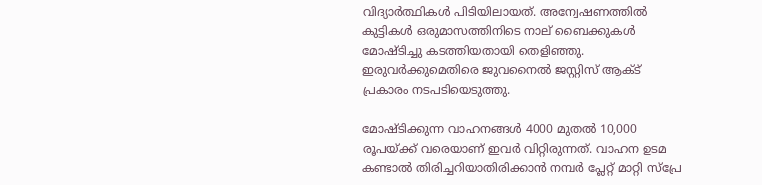വിദ്യാര്‍ത്ഥികള്‍ പിടിയിലായത്. അന്വേഷണത്തില്‍ കുട്ടികള്‍ ഒരുമാസത്തിനിടെ നാല് ബൈക്കുകള്‍ മോഷ്ടിച്ചു കടത്തിയതായി തെളിഞ്ഞു. ഇരുവര്‍ക്കുമെതിരെ ജുവനൈല്‍ ജസ്റ്റിസ് ആക്ട് പ്രകാരം നടപടിയെടുത്തു.

മോഷ്ടിക്കുന്ന വാഹനങ്ങള്‍ 4000 മുതല്‍ 10,000 രൂപയ്ക്ക് വരെയാണ് ഇവര്‍ വിറ്റിരുന്നത്. വാഹന ഉടമ കണ്ടാല്‍ തിരിച്ചറിയാതിരിക്കാന്‍ നമ്പര്‍ പ്ലേറ്റ് മാറ്റി സ്‌പ്രേ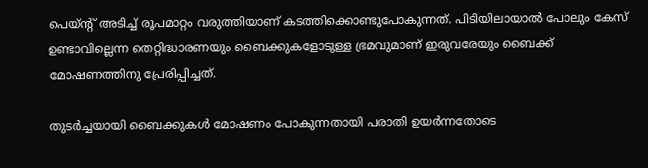പെയ്ന്റ് അടിച്ച് രൂപമാറ്റം വരുത്തിയാണ് കടത്തിക്കൊണ്ടുപോകുന്നത്. പിടിയിലായാല്‍ പോലും കേസ് ഉണ്ടാവില്ലെന്ന തെറ്റിദ്ധാരണയും ബൈക്കുകളോടുള്ള ഭ്രമവുമാണ് ഇരുവരേയും ബൈക്ക് മോഷണത്തിനു പ്രേരിപ്പിച്ചത്.

തുടര്‍ച്ചയായി ബൈക്കുകള്‍ മോഷണം പോകുന്നതായി പരാതി ഉയര്‍ന്നതോടെ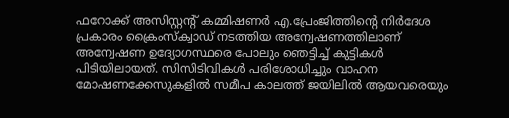ഫറോക്ക് അസിസ്റ്റന്റ് കമ്മിഷണര്‍ എ.പ്രേംജിത്തിന്റെ നിര്‍ദേശ പ്രകാരം ക്രൈംസ്‌ക്വാഡ് നടത്തിയ അന്വേഷണത്തിലാണ് അന്വേഷണ ഉദ്യോഗസ്ഥരെ പോലും ഞെട്ടിച്ച് കുട്ടികള്‍ പിടിയിലായത്. സിസിടിവികള്‍ പരിശോധിച്ചും വാഹന മോഷണക്കേസുകളില്‍ സമീപ കാലത്ത് ജയിലില്‍ ആയവരെയും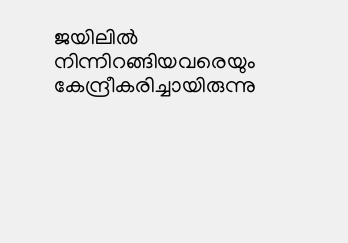ജയിലില്‍ നിന്നിറങ്ങിയവരെയും കേന്ദ്രീകരിച്ചായിരുന്നു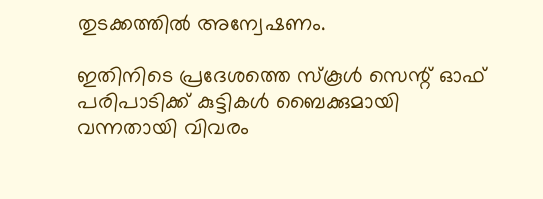തുടക്കത്തില്‍ അന്വേഷണം.

ഇതിനിടെ പ്രദേശത്തെ സ്‌കൂള്‍ സെന്റ് ഓഫ് പരിപാടിക്ക് കുട്ടികള്‍ ബൈക്കുമായി വന്നതായി വിവരം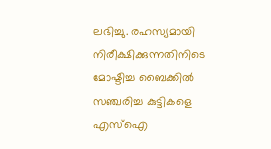ലഭിച്ചു. രഹസ്യമായി നിരീക്ഷിക്കുന്നതിനിടെ മോഷ്ടിച്ച ബൈക്കില്‍ സഞ്ചരിച്ച കുട്ടികളെ എസ്‌ഐ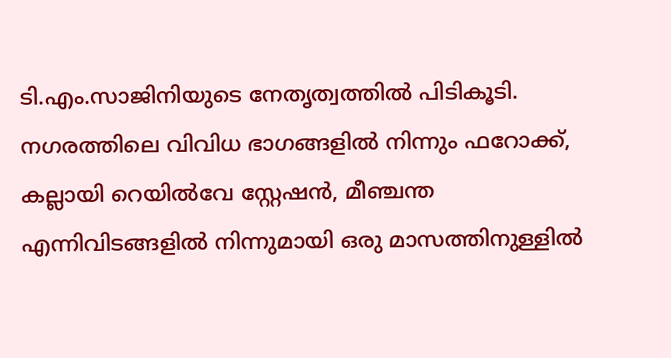ടി.എം.സാജിനിയുടെ നേതൃത്വത്തില്‍ പിടികൂടി. നഗരത്തിലെ വിവിധ ഭാഗങ്ങളില്‍ നിന്നും ഫറോക്ക്, കല്ലായി റെയില്‍വേ സ്റ്റേഷന്‍, മീഞ്ചന്ത എന്നിവിടങ്ങളില്‍ നിന്നുമായി ഒരു മാസത്തിനുള്ളില്‍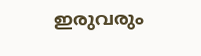ഇരുവരും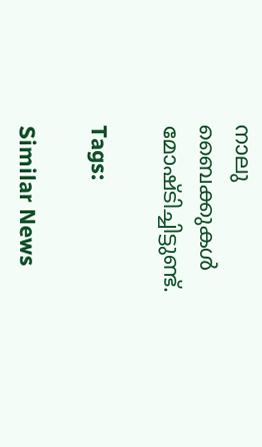നാലു ബൈക്കുകള്‍ മോഷ്ടിച്ചിട്ടുണ്ട്.

Tags:

Similar News